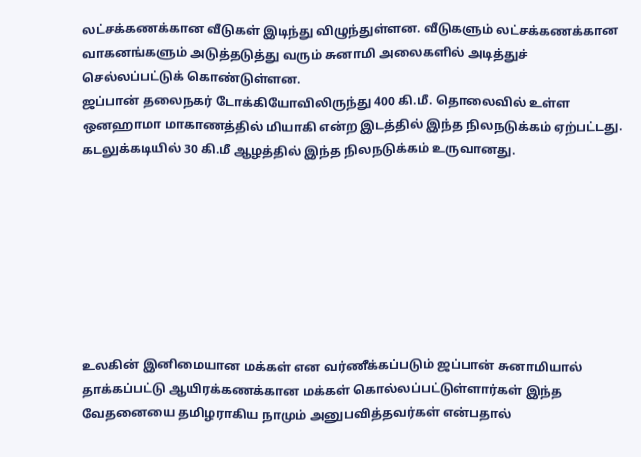லட்சக்கணக்கான வீடுகள் இடிந்து விழுந்துள்ளன. வீடுகளும் லட்சக்கணக்கான வாகனங்களும் அடுத்தடுத்து வரும் சுனாமி அலைகளில் அடித்துச் செல்லப்பட்டுக் கொண்டுள்ளன.
ஜப்பான் தலைநகர் டோக்கியோவிலிருந்து 400 கி.மீ. தொலைவில் உள்ள ஒனஹாமா மாகாணத்தில் மியாகி என்ற இடத்தில் இந்த நிலநடுக்கம் ஏற்பட்டது. கடலுக்கடியில் 30 கி.மீ ஆழத்தில் இந்த நிலநடுக்கம் உருவானது.








உலகின் இனிமையான மக்கள் என வர்ணீக்கப்படும் ஜப்பான் சுனாமியால் தாக்கப்பட்டு ஆயிரக்கணக்கான மக்கள் கொல்லப்பட்டுள்ளார்கள் இந்த வேதனையை தமிழராகிய நாமும் அனுபவித்தவர்கள் என்பதால்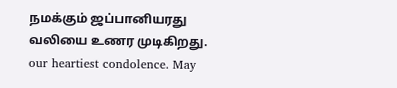நமக்கும் ஜப்பானியரது வலியை உணர முடிகிறது.
our heartiest condolence. May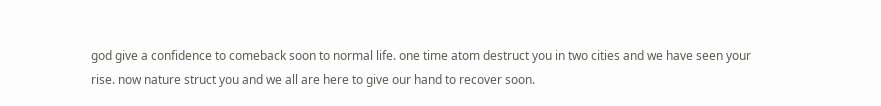god give a confidence to comeback soon to normal life. one time atom destruct you in two cities and we have seen your rise. now nature struct you and we all are here to give our hand to recover soon.